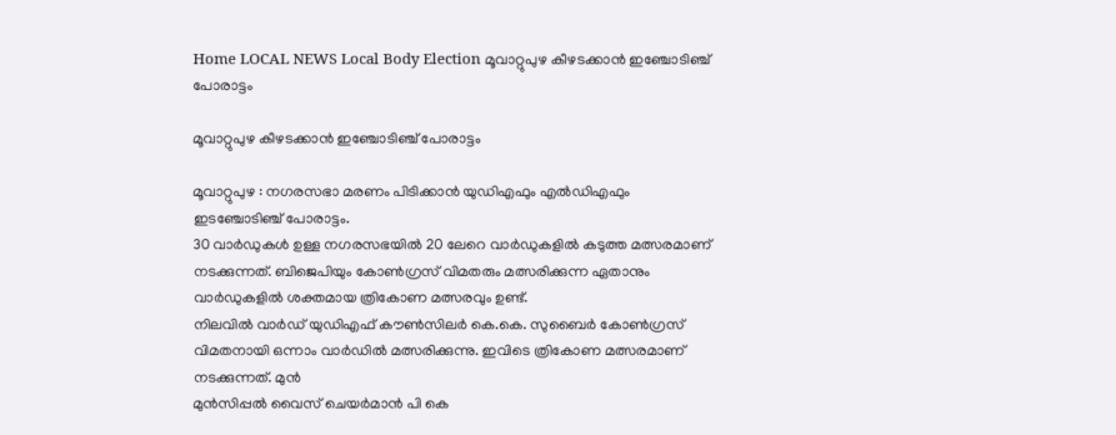Home LOCAL NEWS Local Body Election മൂവാറ്റുപുഴ കീഴടക്കാന്‍ ഇഞ്ചോടിഞ്ച് പോരാട്ടം

മൂവാറ്റുപുഴ കീഴടക്കാന്‍ ഇഞ്ചോടിഞ്ച് പോരാട്ടം

മൂവാറ്റുപുഴ : നഗരസഭാ മരണം പിടിക്കാന്‍ യുഡിഎഫും എല്‍ഡിഎഫും ഇടഞ്ചോടിഞ്ച് പോരാട്ടം.
30 വാര്‍ഡുകള്‍ ഉള്ള നഗരസഭയില്‍ 20 ലേറെ വാര്‍ഡുകളില്‍ കടുത്ത മത്സരമാണ് നടക്കുന്നത്. ബിജെപിയും കോണ്‍ഗ്രസ് വിമതരും മത്സരിക്കുന്ന ഏതാനും വാര്‍ഡുകളില്‍ ശക്തമായ ത്രികോണ മത്സരവും ഉണ്ട്.
നിലവില്‍ വാര്‍ഡ് യുഡിഎഫ് കൗണ്‍സിലര്‍ കെ.കെ. സുബൈര്‍ കോണ്‍ഗ്രസ് വിമതനായി ഒന്നാം വാര്‍ഡില്‍ മത്സരിക്കുന്നു. ഇവിടെ ത്രികോണ മത്സരമാണ് നടക്കുന്നത്. മുന്‍
മുന്‍സിപ്പല്‍ വൈസ് ചെയര്‍മാന്‍ പി കെ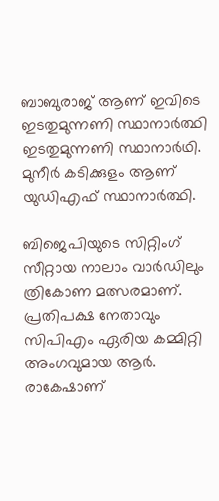ബാബുരാജ് ആണ് ഇവിടെ ഇടതുമുന്നണി സ്ഥാനാര്‍ത്ഥി ഇടതുമുന്നണി സ്ഥാനാര്‍ഥി.
മുനീര്‍ കടിക്കുളം ആണ് യുഡിഎഫ് സ്ഥാനാര്‍ത്ഥി.

ബിജെപിയുടെ സിറ്റിംഗ് സീറ്റായ നാലാം വാര്‍ഡിലും ത്രികോണ മത്സരമാണ്. പ്രതിപക്ഷ നേതാവും സിപിഎം ഏരിയ കമ്മിറ്റി അംഗവുമായ ആര്‍. രാകേഷാണ്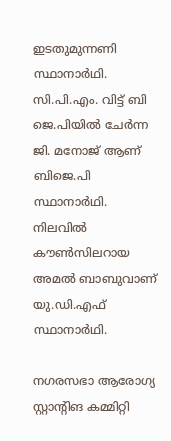ഇടതുമുന്നണി സ്ഥാനാര്‍ഥി.
സി.പി.എം. വിട്ട് ബി ജെ.പിയില്‍ ചേര്‍ന്ന ജി. മനോജ് ആണ് ബിജെ.പി സ്ഥാനാര്‍ഥി. നിലവില്‍ കൗണ്‍സിലറായ അമല്‍ ബാബുവാണ് യു.ഡി.എഫ് സ്ഥാനാര്‍ഥി.

നഗരസഭാ ആരോഗ്യ സ്റ്റാന്റിങ കമ്മിറ്റി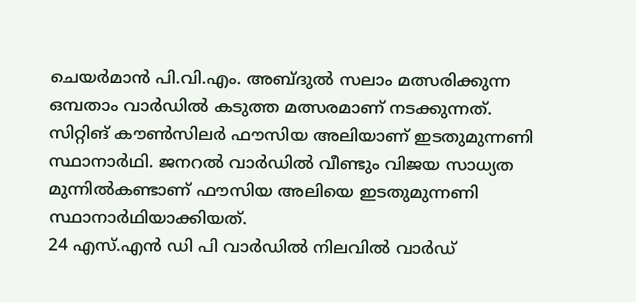ചെയര്‍മാന്‍ പി.വി.എം. അബ്ദുല്‍ സലാം മത്സരിക്കുന്ന ഒമ്പതാം വാര്‍ഡില്‍ കടുത്ത മത്സരമാണ് നടക്കുന്നത്.
സിറ്റിങ് കൗണ്‍സിലര്‍ ഫൗസിയ അലിയാണ് ഇടതുമുന്നണി സ്ഥാനാര്‍ഥി. ജനറല്‍ വാര്‍ഡില്‍ വീണ്ടും വിജയ സാധ്യത മുന്നില്‍കണ്ടാണ് ഫൗസിയ അലിയെ ഇടതുമുന്നണി സ്ഥാനാര്‍ഥിയാക്കിയത്.
24 എസ്.എന്‍ ഡി പി വാര്‍ഡില്‍ നിലവില്‍ വാര്‍ഡ്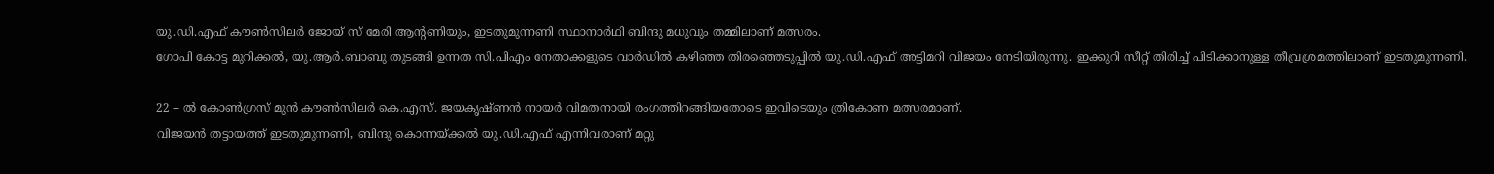യു.ഡി.എഫ് കൗണ്‍സിലര്‍ ജോയ് സ് മേരി ആന്റണിയും, ഇടതുമുന്നണി സ്ഥാനാര്‍ഥി ബിന്ദു മധുവും തമ്മിലാണ് മത്സരം.
ഗോപി കോട്ട മുറിക്കല്‍, യു.ആര്‍.ബാബു തുടങ്ങി ഉന്നത സി.പിഎം നേതാക്കളുടെ വാര്‍ഡില്‍ കഴിഞ്ഞ തിരഞ്ഞെടുപ്പില്‍ യു.ഡി.എഫ് അട്ടിമറി വിജയം നേടിയിരുന്നു. ഇക്കുറി സീറ്റ് തിരിച്ച് പിടിക്കാനുള്ള തീവ്രശ്രമത്തിലാണ് ഇടതുമുന്നണി.

22 – ല്‍ കോണ്‍ഗ്രസ് മുന്‍ കൗണ്‍സിലര്‍ കെ.എസ്. ജയകൃഷ്ണന്‍ നായര്‍ വിമതനായി രംഗത്തിറങ്ങിയതോടെ ഇവിടെയും ത്രികോണ മത്സരമാണ്.
വിജയന്‍ തട്ടായത്ത് ഇടതുമുന്നണി, ബിന്ദു കൊന്നയ്ക്കല്‍ യു.ഡി.എഫ് എന്നിവരാണ് മറ്റു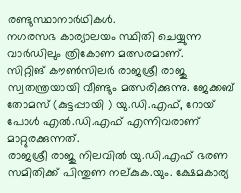രണ്ടുസ്ഥാനാര്‍ഥികള്‍.
നഗരസഭ കാര്യാലയം സ്ഥിതി ചെയ്യുന്ന വാര്‍ഡിലും ത്രികോണ മത്സരമാണ്.
സിറ്റിങ് കൗണ്‍സിലര്‍ രാജശ്രീ രാജു സ്വതന്ത്രയായി വീണ്ടും മത്സരിക്കുന്നു. ജേക്കബ് തോമസ് (കുട്ടപ്പായി ) യു.ഡി.എഫ്, റോയ് പോള്‍ എല്‍.ഡി.എഫ് എന്നിവരാണ് മാറ്റുരക്കുന്നത്.
രാജശ്രീ രാജു നിലവില്‍ യു.ഡി.എഫ് ഭരണ സമിതിക്ക് പിന്തുണ നല്കുക.യും. ക്ഷേമകാര്യ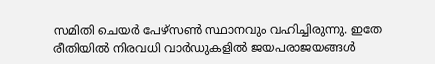സമിതി ചെയര്‍ പേഴ്‌സണ്‍ സ്ഥാനവും വഹിച്ചിരുന്നു. ഇതേ രീതിയില്‍ നിരവധി വാര്‍ഡുകളില്‍ ജയപരാജയങ്ങള്‍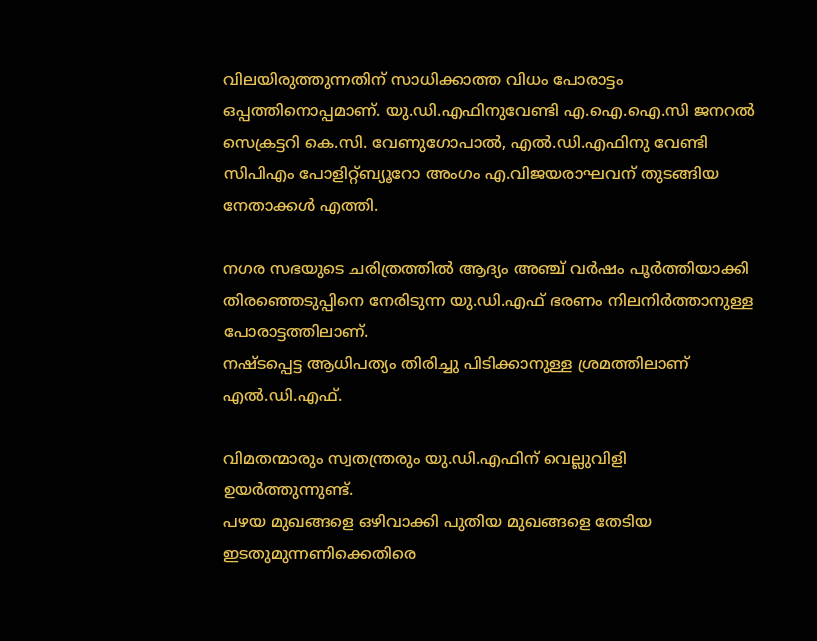വിലയിരുത്തുന്നതിന് സാധിക്കാത്ത വിധം പോരാട്ടം ഒപ്പത്തിനൊപ്പമാണ്. യു.ഡി.എഫിനുവേണ്ടി എ.ഐ.ഐ.സി ജനറല്‍ സെക്രട്ടറി കെ.സി. വേണുഗോപാല്‍, എല്‍.ഡി.എഫിനു വേണ്ടി സിപിഎം പോളിറ്റ്ബ്യൂറോ അംഗം എ.വിജയരാഘവന് തുടങ്ങിയ നേതാക്കള്‍ എത്തി.

നഗര സഭയുടെ ചരിത്രത്തില്‍ ആദ്യം അഞ്ച് വര്‍ഷം പൂര്‍ത്തിയാക്കി തിരഞ്ഞെടുപ്പിനെ നേരിടുന്ന യു.ഡി.എഫ് ഭരണം നിലനിര്‍ത്താനുള്ള പോരാട്ടത്തിലാണ്.
നഷ്ടപ്പെട്ട ആധിപത്യം തിരിച്ചു പിടിക്കാനുള്ള ശ്രമത്തിലാണ് എല്‍.ഡി.എഫ്.

വിമതന്മാരും സ്വതന്ത്രരും യു.ഡി.എഫിന് വെല്ലുവിളി ഉയര്‍ത്തുന്നുണ്ട്.
പഴയ മുഖങ്ങളെ ഒഴിവാക്കി പുതിയ മുഖങ്ങളെ തേടിയ ഇടതുമുന്നണിക്കെതിരെ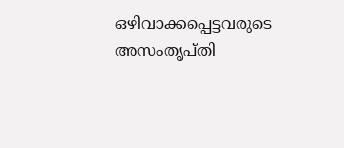ഒഴിവാക്കപ്പെട്ടവരുടെ അസംതൃപ്തി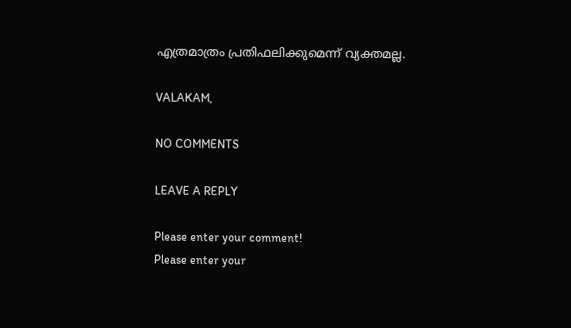എത്രമാത്രം പ്രതിഫലിക്കുമെന്ന് വ്യക്തമല്ല.

VALAKAM,

NO COMMENTS

LEAVE A REPLY

Please enter your comment!
Please enter your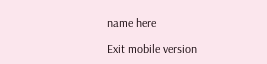name here

Exit mobile version